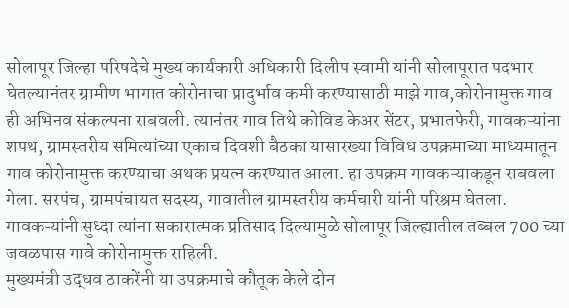सोलापूर जिल्हा परिषदेचे मुख्य कार्यकारी अधिकारी दिलीप स्वामी यांनी सोलापूरात पदभार घेतल्यानंतर ग्रामीण भागात कोरोनाचा प्रादुर्भाव कमी करण्यासाठी माझे गाव,कोरोनामुक्त गाव ही अभिनव संकल्पना राबवली. त्यानंतर गाव तिथे कोविड केअर सेंटर, प्रभातफेरी, गावकऱ्यांना शपथ, ग्रामस्तरीय समित्यांच्या एकाच दिवशी बैठका यासारख्या विविध उपक्रमाच्या माध्यमातून गाव कोरोनामुक्त करण्याचा अथक प्रयत्न करण्यात आला. हा उपक्रम गावकऱ्याकडून राबवला गेला. सरपंच, ग्रामपंचायत सदस्य, गावातील ग्रामस्तरीय कर्मचारी यांनी परिश्रम घेतला. गावकऱ्यांनी सुध्दा त्यांना सकारात्मक प्रतिसाद दिल्यामुळे सोलापूर जिल्ह्यातील तब्बल 700 च्या जवळपास गावे कोरोनामुक्त राहिली.
मुख्यमंत्री उद्धव ठाकरेंनी या उपक्रमाचे कौतूक केले दोन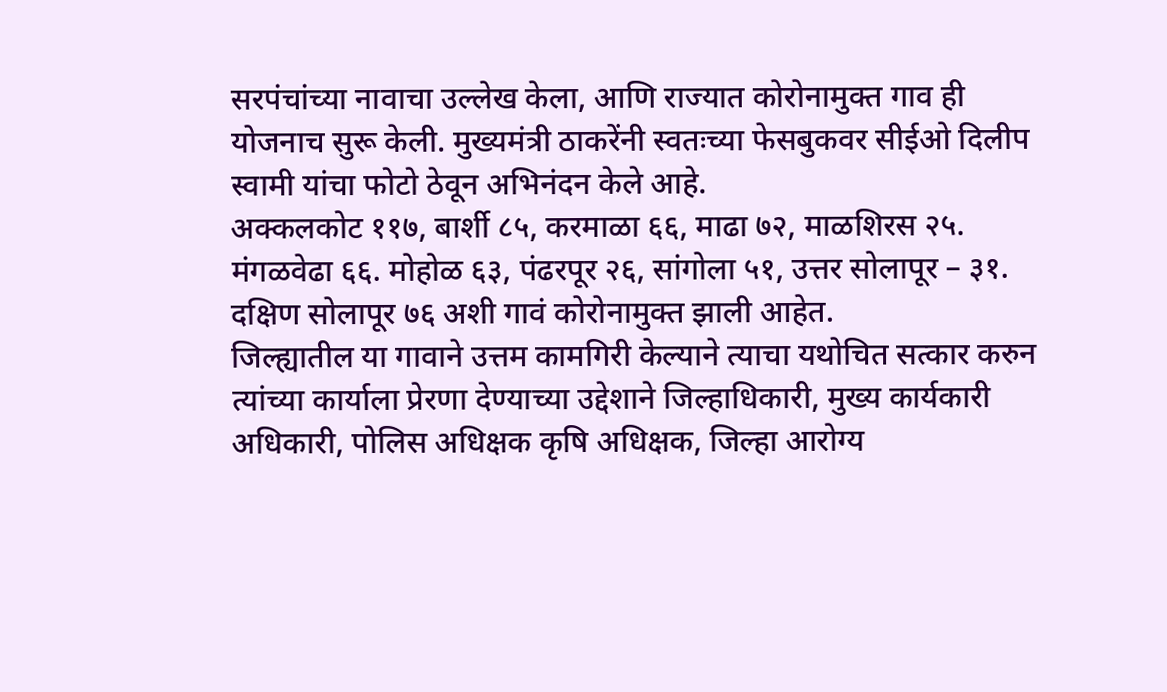सरपंचांच्या नावाचा उल्लेख केला, आणि राज्यात कोरोनामुक्त गाव ही योजनाच सुरू केली. मुख्यमंत्री ठाकरेंनी स्वतःच्या फेसबुकवर सीईओ दिलीप स्वामी यांचा फोटो ठेवून अभिनंदन केले आहे.
अक्कलकोट ११७, बार्शी ८५, करमाळा ६६, माढा ७२, माळशिरस २५. मंगळवेढा ६६. मोहोळ ६३, पंढरपूर २६, सांगोला ५१, उत्तर सोलापूर – ३१. दक्षिण सोलापूर ७६ अशी गावं कोरोनामुक्त झाली आहेत.
जिल्ह्यातील या गावाने उत्तम कामगिरी केल्याने त्याचा यथोचित सत्कार करुन त्यांच्या कार्याला प्रेरणा देण्याच्या उद्देशाने जिल्हाधिकारी, मुख्य कार्यकारी अधिकारी, पोलिस अधिक्षक कृषि अधिक्षक, जिल्हा आरोग्य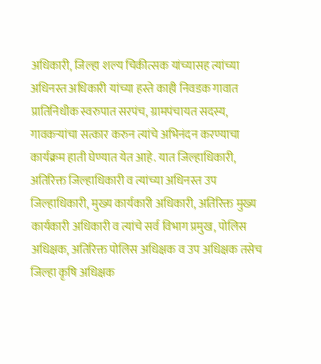अधिकारी, जिल्हा शल्य चिकीत्सक यांच्यासह त्यांच्या अधिनस्त अधिकारी यांच्या हस्ते काही निवडक गावात प्रातिनिधीक स्वरुपात सरपंच, ग्रामपंचायत सदस्य, गावकऱ्यांचा सत्कार करुन त्यांचे अभिनंदन करण्याचा कार्यक्रम हाती घेण्यात येत आहे. यात जिल्हाधिकारी, अतिरिक्त जिल्हाधिकारी व त्यांच्या अधिनस्त उप जिल्हाधिकारी, मुख्य कार्यकारी अधिकारी, अतिरिक्त मुख्य कार्यकारी अधिकारी व त्यांचे सर्व विभाग प्रमुख, पोलिस अधिक्षक, अतिरिक्त पोलिस अधिक्षक व उप अधिक्षक तसेच जिल्हा कृषि अधिक्षक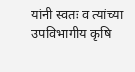यांनी स्वतः व त्यांच्या उपविभागीय कृषि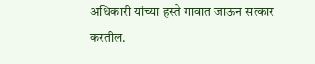अधिकारी यांच्या हस्ते गावात जाऊन सत्कार करतील.